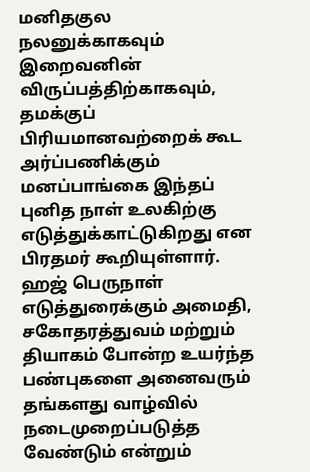மனிதகுல நலனுக்காகவும் இறைவனின் விருப்பத்திற்காகவும், தமக்குப் பிரியமானவற்றைக் கூட அர்ப்பணிக்கும் மனப்பாங்கை இந்தப் புனித நாள் உலகிற்கு எடுத்துக்காட்டுகிறது என பிரதமர் கூறியுள்ளார்.
ஹஜ் பெருநாள் எடுத்துரைக்கும் அமைதி, சகோதரத்துவம் மற்றும் தியாகம் போன்ற உயர்ந்த பண்புகளை அனைவரும் தங்களது வாழ்வில் நடைமுறைப்படுத்த வேண்டும் என்றும்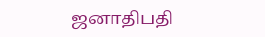ஜனாதிபதி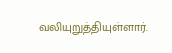வலியுறுத்தியுள்ளார்.